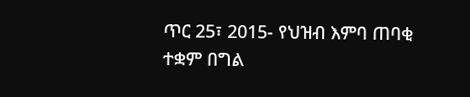ጥር 25፣ 2015- የህዝብ እምባ ጠባቂ ተቋም በግል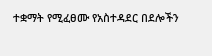ተቋማት የሚፈፀሙ የአስተዳደር በደሎችን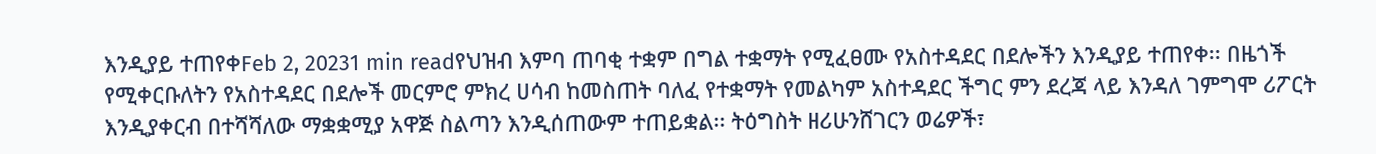እንዲያይ ተጠየቀFeb 2, 20231 min readየህዝብ እምባ ጠባቂ ተቋም በግል ተቋማት የሚፈፀሙ የአስተዳደር በደሎችን እንዲያይ ተጠየቀ፡፡ በዜጎች የሚቀርቡለትን የአስተዳደር በደሎች መርምሮ ምክረ ሀሳብ ከመስጠት ባለፈ የተቋማት የመልካም አስተዳደር ችግር ምን ደረጃ ላይ እንዳለ ገምግሞ ሪፖርት እንዲያቀርብ በተሻሻለው ማቋቋሚያ አዋጅ ስልጣን እንዲሰጠውም ተጠይቋል፡፡ ትዕግስት ዘሪሁንሸገርን ወሬዎች፣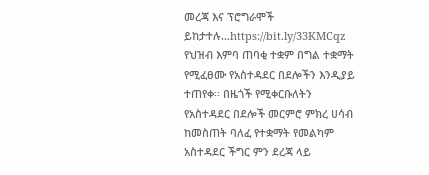መረጃ እና ፕሮግራሞች ይከታተሉ…https://bit.ly/33KMCqz
የህዝብ እምባ ጠባቂ ተቋም በግል ተቋማት የሚፈፀሙ የአስተዳደር በደሎችን እንዲያይ ተጠየቀ፡፡ በዜጎች የሚቀርቡለትን የአስተዳደር በደሎች መርምሮ ምክረ ሀሳብ ከመስጠት ባለፈ የተቋማት የመልካም አስተዳደር ችግር ምን ደረጃ ላይ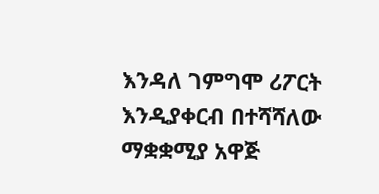እንዳለ ገምግሞ ሪፖርት እንዲያቀርብ በተሻሻለው ማቋቋሚያ አዋጅ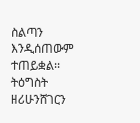ስልጣን እንዲሰጠውም ተጠይቋል፡፡ ትዕግስት ዘሪሁንሸገርን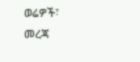ወሬዎች፣ መረጃ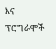እና ፕሮግራሞች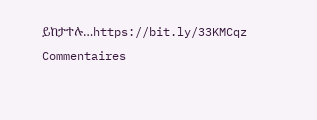ይከታተሉ…https://bit.ly/33KMCqz
Commentaires